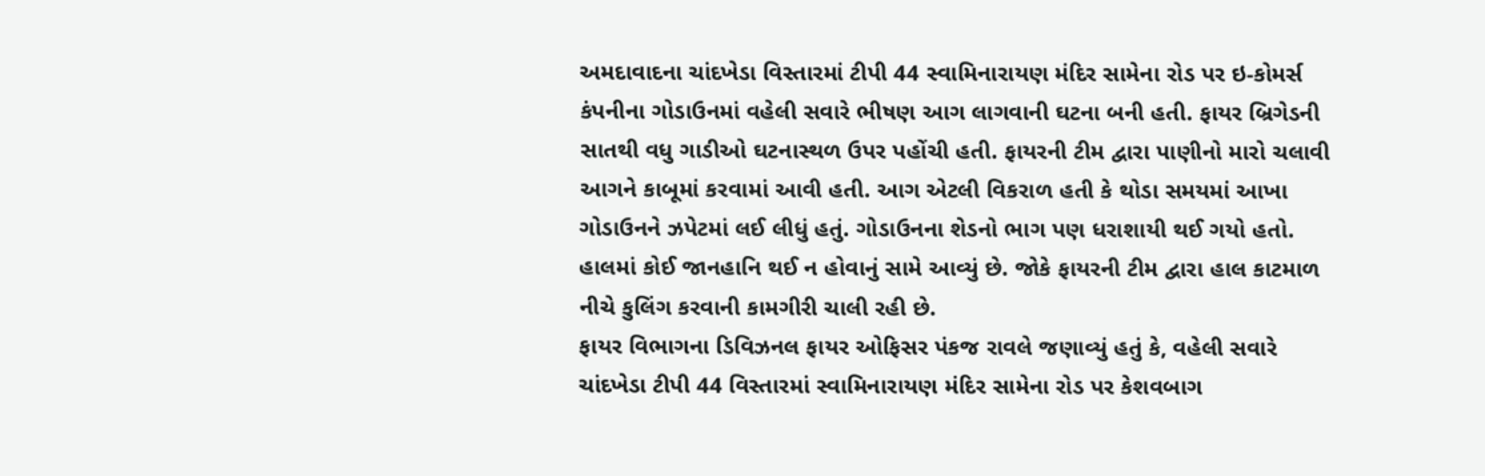અમદાવાદના ચાંદખેડા વિસ્તારમાં ટીપી 44 સ્વામિનારાયણ મંદિર સામેના રોડ પર ઇ-કોમર્સ કંપનીના ગોડાઉનમાં વહેલી સવારે ભીષણ આગ લાગવાની ઘટના બની હતી. ફાયર બ્રિગેડની સાતથી વધુ ગાડીઓ ઘટનાસ્થળ ઉપર પહોંચી હતી. ફાયરની ટીમ દ્વારા પાણીનો મારો ચલાવી આગને કાબૂમાં કરવામાં આવી હતી. આગ એટલી વિકરાળ હતી કે થોડા સમયમાં આખા ગોડાઉનને ઝપેટમાં લઈ લીધું હતું. ગોડાઉનના શેડનો ભાગ પણ ધરાશાયી થઈ ગયો હતો. હાલમાં કોઈ જાનહાનિ થઈ ન હોવાનું સામે આવ્યું છે. જોકે ફાયરની ટીમ દ્વારા હાલ કાટમાળ નીચે કુલિંગ કરવાની કામગીરી ચાલી રહી છે.
ફાયર વિભાગના ડિવિઝનલ ફાયર ઓફિસર પંકજ રાવલે જણાવ્યું હતું કે, વહેલી સવારે ચાંદખેડા ટીપી 44 વિસ્તારમાં સ્વામિનારાયણ મંદિર સામેના રોડ પર કેશવબાગ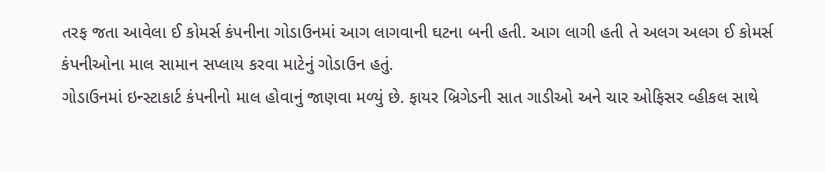તરફ જતા આવેલા ઈ કોમર્સ કંપનીના ગોડાઉનમાં આગ લાગવાની ઘટના બની હતી. આગ લાગી હતી તે અલગ અલગ ઈ કોમર્સ કંપનીઓના માલ સામાન સપ્લાય કરવા માટેનું ગોડાઉન હતું.
ગોડાઉનમાં ઇન્સ્ટાકાર્ટ કંપનીનો માલ હોવાનું જાણવા મળ્યું છે. ફાયર બ્રિગેડની સાત ગાડીઓ અને ચાર ઓફિસર વ્હીકલ સાથે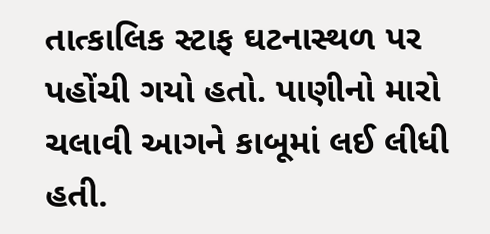તાત્કાલિક સ્ટાફ ઘટનાસ્થળ પર પહોંચી ગયો હતો. પાણીનો મારો ચલાવી આગને કાબૂમાં લઈ લીધી હતી.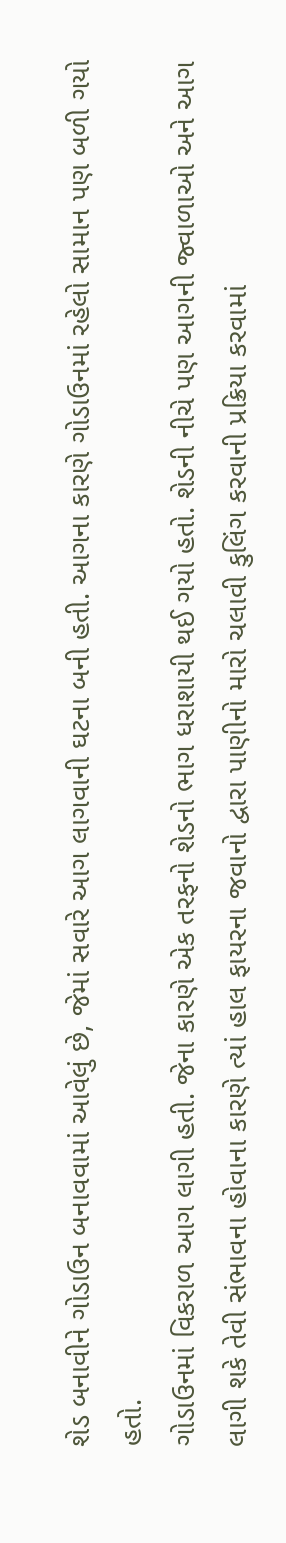શેડ બનાવીને ગોડાઉન બનાવવામાં આવેલું છે, જેમાં સવારે આગ લાગવાની ઘટના બની હતી. આગના કારણે ગોડાઉનમાં રહેલો સામાન પણ બળી ગયો હતો.
ગોડાઉનમાં વિકરાળ આગ લાગી હતી. જેના કારણે એક તરફનો શેડનો ભાગ ધરાશાયી થઈ ગયો હતો. શેડની નીચે પણ આગની જ્વાળાઓ અને આગ લાગી શકે તેવી સંભાવના હોવાના કારણે ત્યાં હાલ ફાયરના જવાનો દ્વારા પાણીનો મારો ચલાવી કુલિંગ કરવાની પ્રક્રિયા કરવામાં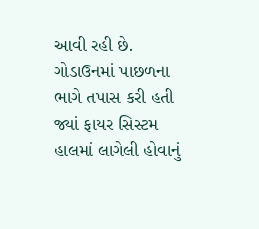આવી રહી છે. ગોડાઉનમાં પાછળના ભાગે તપાસ કરી હતી જ્યાં ફાયર સિસ્ટમ હાલમાં લાગેલી હોવાનું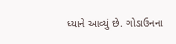ધ્યાને આવ્યું છે. ગોડાઉનના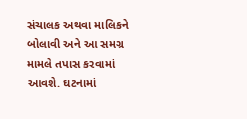સંચાલક અથવા માલિકને બોલાવી અને આ સમગ્ર મામલે તપાસ કરવામાં આવશે. ઘટનામાં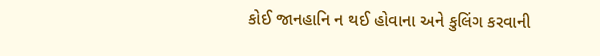કોઈ જાનહાનિ ન થઈ હોવાના અને કુલિંગ કરવાની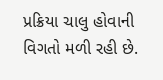પ્રક્રિયા ચાલુ હોવાની વિગતો મળી રહી છે.